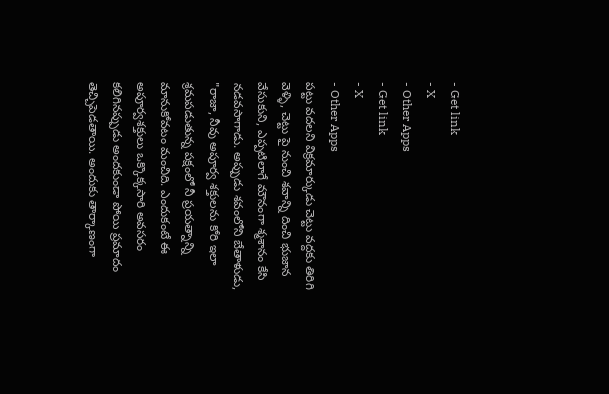- Get link
- X
- Other Apps
- Get link
- X
- Other Apps
పట్టు వదలని విక్రమార్కుడు చెట్టు వద్దకు తిరిగి వెళ్ళి, చెట్టు పై నుంచి శవాన్ని దించి భుజాన వేసుకుని, ఎప్పటిలాగే మౌనంగా శ్మశానం కేసి నడవసాగాడు. అప్పుడు శవంలోని బేతాళుడు, "రాజా, నీవు అపూర్వ శక్తులను కోరి ఇలా శ్రమపడుతున్న పక్షంలో నీ ప్రయత్నాన్ని మానుకోవటం మంచిది. ఎందుకంటే ఈ అపూర్వశక్తులు ఒక్కొక్కసారి అవసరం కలిగినప్పుడు అందకుండా పోయి ప్రమాదం తెచ్చిపెడతాయి. అందుకు తార్కాణంగా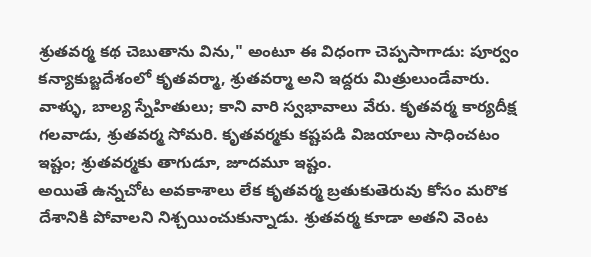శ్రుతవర్మ కథ చెబుతాను విను," అంటూ ఈ విధంగా చెప్పసాగాడు: పూర్వం కన్యాకుబ్జదేశంలో కృతవర్మా, శ్రుతవర్మా అని ఇద్దరు మిత్రులుండేవారు. వాళ్ళు, బాల్య స్నేహితులు; కాని వారి స్వభావాలు వేరు. కృతవర్మ కార్యదీక్ష గలవాడు, శ్రుతవర్మ సోమరి. కృతవర్మకు కష్టపడి విజయాలు సాధించటం ఇష్టం; శ్రుతవర్మకు తాగుడూ, జూదమూ ఇష్టం.
అయితే ఉన్నచోట అవకాశాలు లేక కృతవర్మ బ్రతుకుతెరువు కోసం మరొక దేశానికి పోవాలని నిశ్చయించుకున్నాడు. శ్రుతవర్మ కూడా అతని వెంట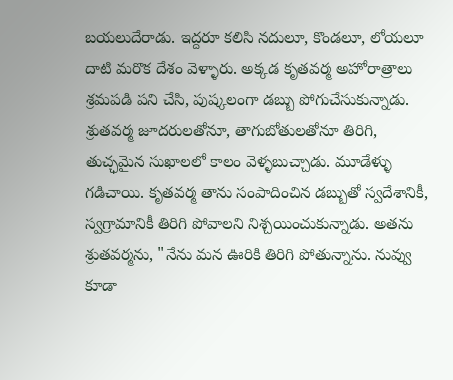బయలుదేరాడు. ఇద్దరూ కలిసి నదులూ, కొండలూ, లోయలూ దాటి మరొక దేశం వెళ్ళారు. అక్కడ కృతవర్మ అహోరాత్రాలు శ్రమపడి పని చేసి, పుష్కలంగా డబ్బు పోగుచేసుకున్నాడు. శ్రుతవర్మ జూదరులతోనూ, తాగుబోతులతోనూ తిరిగి, తుచ్ఛమైన సుఖాలలో కాలం వెళ్ళబుచ్చాడు. మూడేళ్ళు గడిచాయి. కృతవర్మ తాను సంపాదించిన డబ్బుతో స్వదేశానికీ, స్వగ్రామానికీ తిరిగి పోవాలని నిశ్చయించుకున్నాడు. అతను శ్రుతవర్మను, "నేను మన ఊరికి తిరిగి పోతున్నాను. నువ్వు కూడా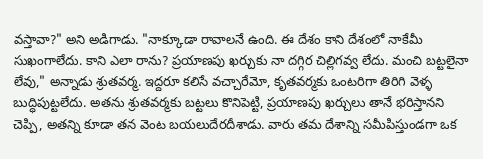వస్తావా?" అని అడిగాడు. "నాక్కూడా రావాలనే ఉంది. ఈ దేశం కాని దేశంలో నాకేమీ సుఖంగాలేదు. కాని ఎలా రాను? ప్రయాణపు ఖర్చుకు నా దగ్గిర చిల్లిగవ్వ లేదు. మంచి బట్టలైనా లేవు," అన్నాడు శ్రుతవర్మ. ఇద్దరూ కలిసే వచ్చారేమో, కృతవర్మకు ఒంటరిగా తిరిగి వెళ్ళ బుద్ధిపుట్టలేదు. అతను శ్రుతవర్మకు బట్టలు కొనిపెట్టి, ప్రయాణపు ఖర్చులు తానే భరిస్తానని చెప్పి, అతన్ని కూడా తన వెంట బయలుదేరదీశాడు. వారు తమ దేశాన్ని సమీపిస్తుండగా ఒక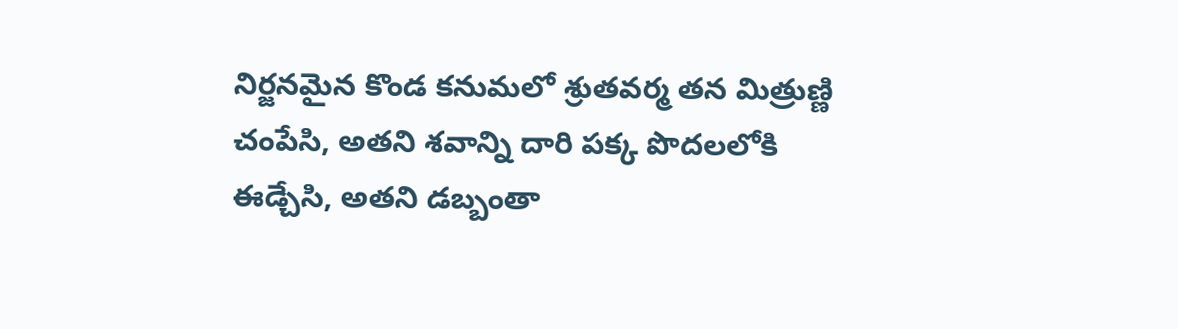నిర్జనమైన కొండ కనుమలో శ్రుతవర్మ తన మిత్రుణ్ణి చంపేసి, అతని శవాన్ని దారి పక్క పొదలలోకి ఈడ్చేసి, అతని డబ్బంతా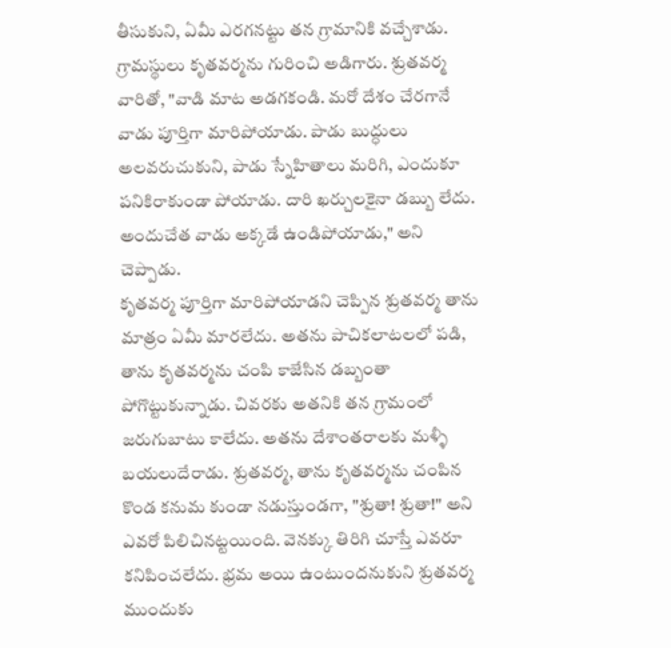తీసుకుని, ఏమీ ఎరగనట్టు తన గ్రామానికి వచ్చేశాడు. గ్రామస్థులు కృతవర్మను గురించి అడిగారు. శ్రుతవర్మ వారితో, "వాడి మాట అడగకండి. మరో దేశం చేరగానే వాడు పూర్తిగా మారిపోయాడు. పాడు బుద్ధులు అలవరుచుకుని, పాడు స్నేహితాలు మరిగి, ఎందుకూ పనికిరాకుండా పోయాడు. దారి ఖర్చులకైనా డబ్బు లేదు. అందుచేత వాడు అక్కడే ఉండిపోయాడు," అని చెప్పాడు.
కృతవర్మ పూర్తిగా మారిపోయాడని చెప్పిన శ్రుతవర్మ తాను మాత్రం ఏమీ మారలేదు. అతను పాచికలాటలలో పడి, తాను కృతవర్మను చంపి కాజేసిన డబ్బంతా పోగొట్టుకున్నాడు. చివరకు అతనికి తన గ్రామంలో జరుగుబాటు కాలేదు. అతను దేశాంతరాలకు మళ్ళీ బయలుదేరాడు. శ్రుతవర్మ, తాను కృతవర్మను చంపిన కొండ కనుమ కుండా నడుస్తుండగా, "శ్రుతా! శ్రుతా!" అని ఎవరో పిలిచినట్టయింది. వెనక్కు తిరిగి చూస్తే ఎవరూ కనిపించలేదు. భ్రమ అయి ఉంటుందనుకుని శ్రుతవర్మ ముందుకు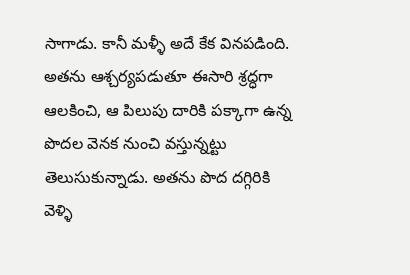సాగాడు. కానీ మళ్ళీ అదే కేక వినపడింది. అతను ఆశ్చర్యపడుతూ ఈసారి శ్రద్ధగా ఆలకించి, ఆ పిలుపు దారికి పక్కాగా ఉన్న పొదల వెనక నుంచి వస్తున్నట్టు తెలుసుకున్నాడు. అతను పొద దగ్గిరికి వెళ్ళి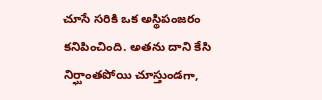చూసే సరికి ఒక అస్థిపంజరం కనిపించింది. అతను దాని కేసి నిర్ఘాంతపోయి చూస్తుండగా,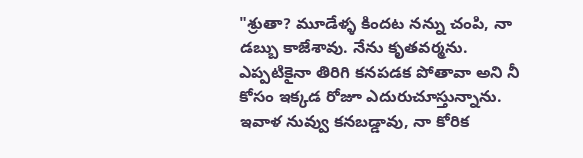"శ్రుతా? మూడేళ్ళ కిందట నన్ను చంపి, నా డబ్బు కాజేశావు. నేను కృతవర్మను. ఎప్పటికైనా తిరిగి కనపడక పోతావా అని నీ కోసం ఇక్కడ రోజూ ఎదురుచూస్తున్నాను. ఇవాళ నువ్వు కనబడ్డావు, నా కోరిక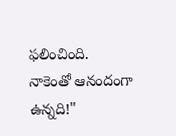ఫలించింది. నాకెంతో ఆనందంగా ఉన్నది!"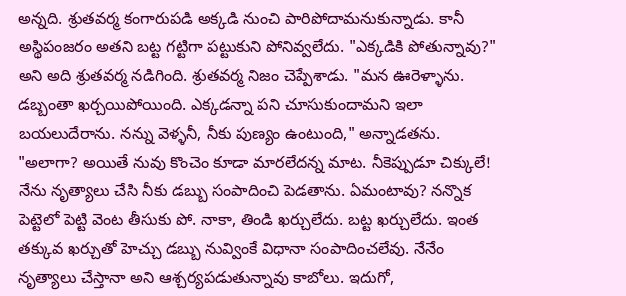అన్నది. శ్రుతవర్మ కంగారుపడి అక్కడి నుంచి పారిపోదామనుకున్నాడు. కానీ అస్థిపంజరం అతని బట్ట గట్టిగా పట్టుకుని పోనివ్వలేదు. "ఎక్కడికి పోతున్నావు?" అని అది శ్రుతవర్మ నడిగింది. శ్రుతవర్మ నిజం చెప్పేశాడు. "మన ఊరెళ్ళాను. డబ్బంతా ఖర్చయిపోయింది. ఎక్కడన్నా పని చూసుకుందామని ఇలా బయలుదేరాను. నన్ను వెళ్ళనీ, నీకు పుణ్యం ఉంటుంది," అన్నాడతను.
"అలాగా? అయితే నువు కొంచెం కూడా మారలేదన్న మాట. నీకెప్పుడూ చిక్కులే! నేను నృత్యాలు చేసి నీకు డబ్బు సంపాదించి పెడతాను. ఏమంటావు? నన్నొక పెట్టెలో పెట్టి వెంట తీసుకు పో. నాకా, తిండి ఖర్చులేదు. బట్ట ఖర్చులేదు. ఇంత తక్కువ ఖర్చుతో హెచ్చు డబ్బు నువ్వింకే విధానా సంపాదించలేవు. నేనేం నృత్యాలు చేస్తానా అని ఆశ్చర్యపడుతున్నావు కాబోలు. ఇదుగో,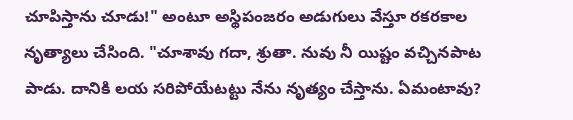చూపిస్తాను చూడు!" అంటూ అస్థిపంజరం అడుగులు వేస్తూ రకరకాల నృత్యాలు చేసింది. "చూశావు గదా, శ్రుతా. నువు నీ యిష్టం వచ్చినపాట పాడు. దానికి లయ సరిపోయేటట్టు నేను నృత్యం చేస్తాను. ఏమంటావు?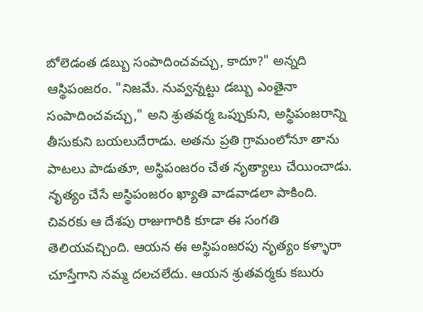బోలెడంత డబ్బు సంపాదించవచ్చు, కాదూ?" అన్నది ఆస్థిపంజరం. "నిజమే. నువ్వన్నట్టు డబ్బు ఎంతైనా సంపాదించవచ్చు," అని శ్రుతవర్మ ఒప్పుకుని, అస్థిపంజరాన్ని తీసుకుని బయలుదేరాడు. అతను ప్రతి గ్రామంలోనూ తాను పాటలు పాడుతూ, అస్థిపంజరం చేత నృత్యాలు చేయించాడు. నృత్యం చేసే అస్థిపంజరం ఖ్యాతి వాడవాడలా పాకింది. చివరకు ఆ దేశపు రాజుగారికి కూడా ఈ సంగతి తెలియవచ్చింది. ఆయన ఈ అస్థిపంజరపు నృత్యం కళ్ళారా చూస్తేగాని నమ్మ దలచలేదు. ఆయన శ్రుతవర్మకు కబురు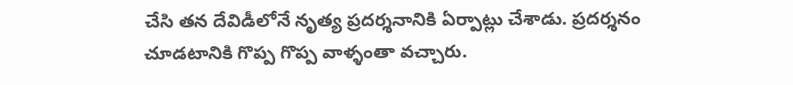చేసి తన దేవిడీలోనే నృత్య ప్రదర్శనానికి ఏర్పాట్లు చేశాడు. ప్రదర్శనం చూడటానికి గొప్ప గొప్ప వాళ్ళంతా వచ్చారు.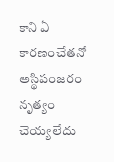కాని ఏ కారణంచేతనో అస్థిపంజరం నృత్యం చెయ్యలేదు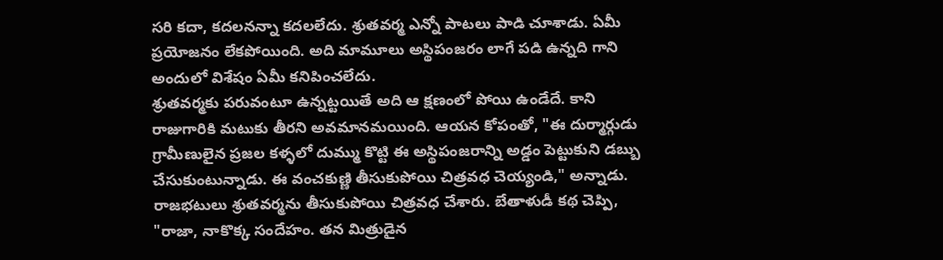సరి కదా, కదలనన్నా కదలలేదు. శ్రుతవర్మ ఎన్నో పాటలు పాడి చూశాడు. ఏమీ ప్రయోజనం లేకపోయింది. అది మామూలు అస్థిపంజరం లాగే పడి ఉన్నది గాని అందులో విశేషం ఏమీ కనిపించలేదు.
శ్రుతవర్మకు పరువంటూ ఉన్నట్టయితే అది ఆ క్షణంలో పోయి ఉండేదే. కాని రాజుగారికి మటుకు తీరని అవమానమయింది. ఆయన కోపంతో, "ఈ దుర్మార్గుడు గ్రామీణులైన ప్రజల కళ్ళలో దుమ్ము కొట్టి ఈ అస్థిపంజరాన్ని అడ్డం పెట్టుకుని డబ్బు చేసుకుంటున్నాడు. ఈ వంచకుణ్ణి తీసుకుపోయి చిత్రవధ చెయ్యండి," అన్నాడు. రాజభటులు శ్రుతవర్మను తీసుకుపోయి చిత్రవధ చేశారు. బేతాళుడీ కథ చెప్పి, "రాజా, నాకొక్క సందేహం. తన మిత్రుడైన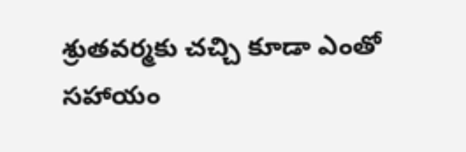శ్రుతవర్మకు చచ్చి కూడా ఎంతో సహాయం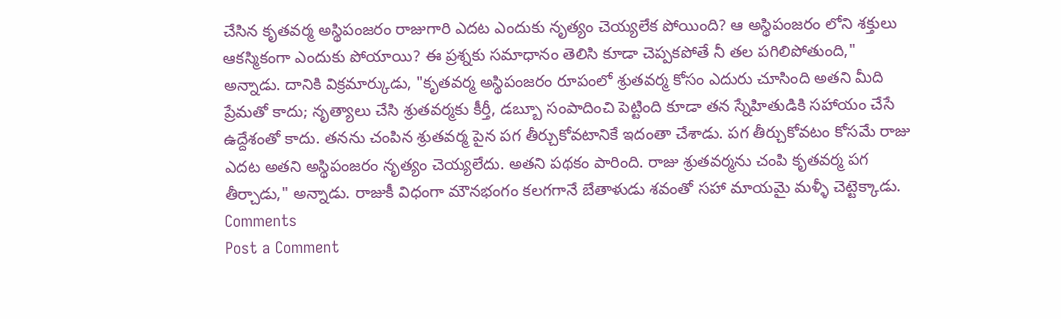చేసిన కృతవర్మ అస్థిపంజరం రాజుగారి ఎదట ఎందుకు నృత్యం చెయ్యలేక పోయింది? ఆ అస్థిపంజరం లోని శక్తులు ఆకస్మికంగా ఎందుకు పోయాయి? ఈ ప్రశ్నకు సమాధానం తెలిసి కూడా చెప్పకపోతే నీ తల పగిలిపోతుంది," అన్నాడు. దానికి విక్రమార్కుడు, "కృతవర్మ అస్థిపంజరం రూపంలో శ్రుతవర్మ కోసం ఎదురు చూసింది అతని మీది ప్రేమతో కాదు; నృత్యాలు చేసి శ్రుతవర్మకు కీర్తీ, డబ్బూ సంపాదించి పెట్టింది కూడా తన స్నేహితుడికి సహాయం చేసే ఉద్దేశంతో కాదు. తనను చంపిన శ్రుతవర్మ పైన పగ తీర్చుకోవటానికే ఇదంతా చేశాడు. పగ తీర్చుకోవటం కోసమే రాజు ఎదట అతని అస్థిపంజరం నృత్యం చెయ్యలేదు. అతని పథకం పారింది. రాజు శ్రుతవర్మను చంపి కృతవర్మ పగ తీర్చాడు," అన్నాడు. రాజుకీ విధంగా మౌనభంగం కలగగానే బేతాళుడు శవంతో సహా మాయమై మళ్ళీ చెట్టెక్కాడు.
Comments
Post a Comment